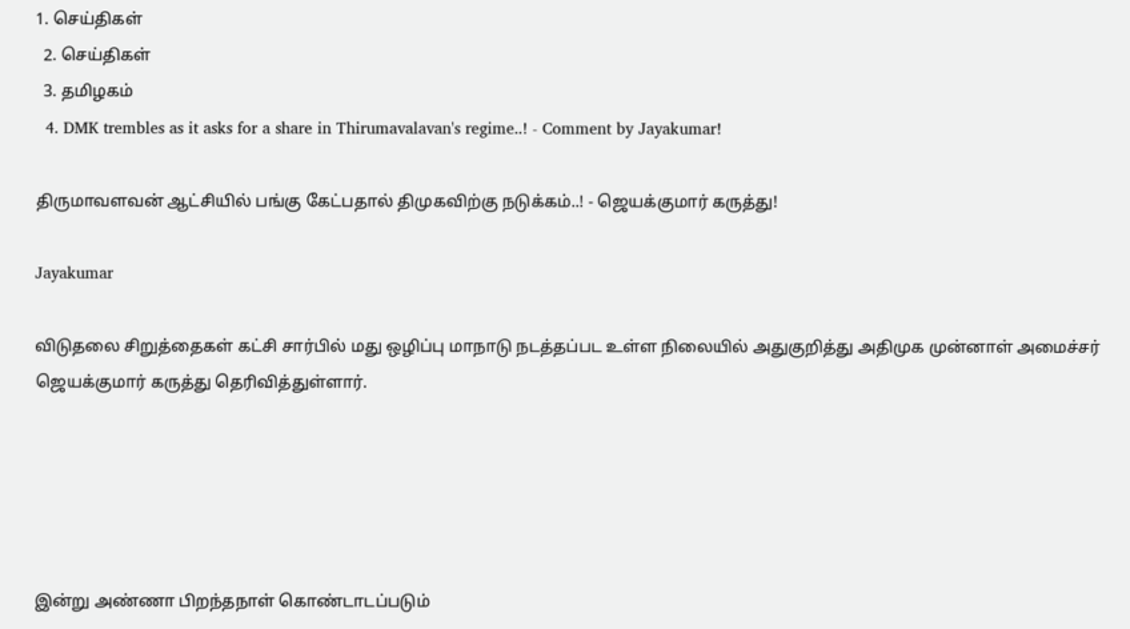1. செய்திகள்
  2. செய்திகள்
  3. த‌மிழக‌ம்
  4. DMK trembles as it asks for a share in Thirumavalavan's regime..! - Comment by Jayakumar!

திருமாவளவன் ஆட்சியில் பங்கு கேட்பதால் திமுகவிற்கு நடுக்கம்..! - ஜெயக்குமார் கருத்து!

Jayakumar

விடுதலை சிறுத்தைகள் கட்சி சார்பில் மது ஒழிப்பு மாநாடு நடத்தப்பட உள்ள நிலையில் அதுகுறித்து அதிமுக முன்னாள் அமைச்சர் ஜெயக்குமார் கருத்து தெரிவித்துள்ளார்.





இன்று அண்ணா பிறந்தநாள் கொண்டாடப்படும்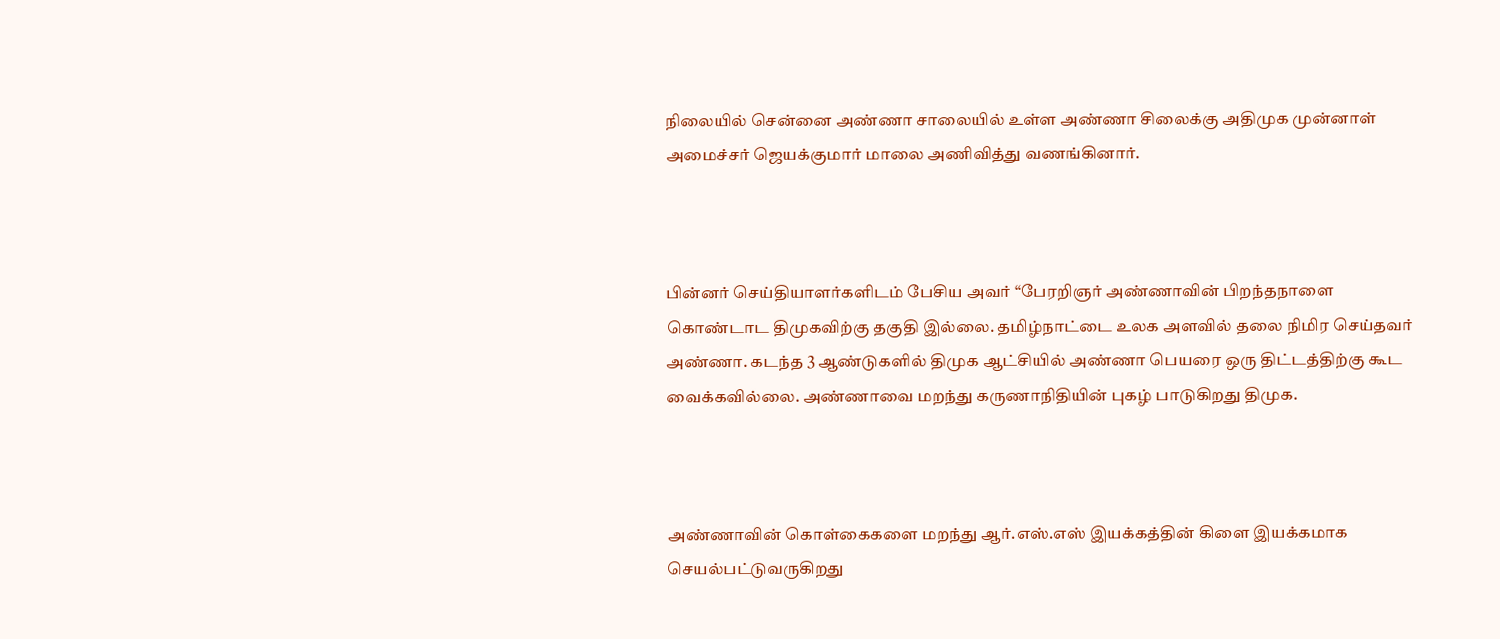நிலையில் சென்னை அண்ணா சாலையில் உள்ள அண்ணா சிலைக்கு அதிமுக முன்னாள் அமைச்சர் ஜெயக்குமார் மாலை அணிவித்து வணங்கினார்.



பின்னர் செய்தியாளர்களிடம் பேசிய அவர் “பேரறிஞர் அண்ணாவின் பிறந்தநாளை கொண்டாட திமுகவிற்கு தகுதி இல்லை. தமிழ்நாட்டை உலக அளவில் தலை நிமிர செய்தவர் அண்ணா. கடந்த 3 ஆண்டுகளில் திமுக ஆட்சியில் அண்ணா பெயரை ஒரு திட்டத்திற்கு கூட வைக்கவில்லை. அண்ணாவை மறந்து கருணாநிதியின் புகழ் பாடுகிறது திமுக.



அண்ணாவின் கொள்கைகளை மறந்து ஆர்.எஸ்.எஸ் இயக்கத்தின் கிளை இயக்கமாக செயல்பட்டுவருகிறது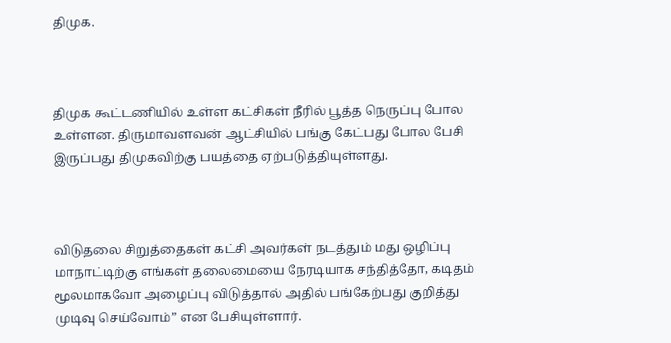திமுக.



திமுக கூட்டணியில் உள்ள கட்சிகள் நீரில் பூத்த நெருப்பு போல உள்ளன. திருமாவளவன் ஆட்சியில் பங்கு கேட்பது போல பேசி இருப்பது திமுகவிற்கு பயத்தை ஏற்படுத்தியுள்ளது.



விடுதலை சிறுத்தைகள் கட்சி அவர்கள் நடத்தும் மது ஒழிப்பு மாநாட்டிற்கு எங்கள் தலைமையை நேரடியாக சந்தித்தோ, கடிதம் மூலமாகவோ அழைப்பு விடுத்தால் அதில் பங்கேற்பது குறித்து முடிவு செய்வோம்” என பேசியுள்ளார்.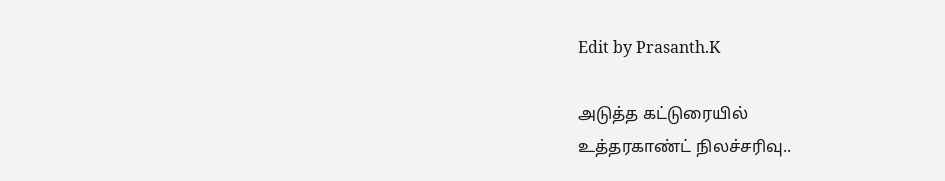Edit by Prasanth.K

அடுத்த கட்டுரையில்
உத்தரகாண்ட் நிலச்சரிவு..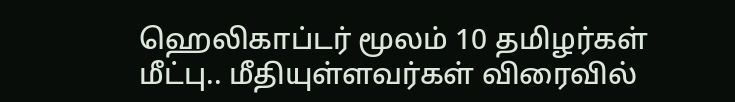ஹெலிகாப்டர் மூலம் 10 தமிழர்கள் மீட்பு.. மீதியுள்ளவர்கள் விரைவில்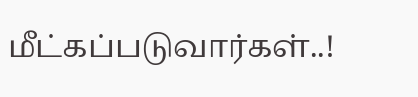மீட்கப்படுவார்கள்..!